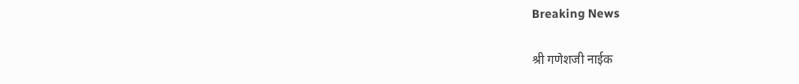Breaking News

श्री गणेशजी नाईक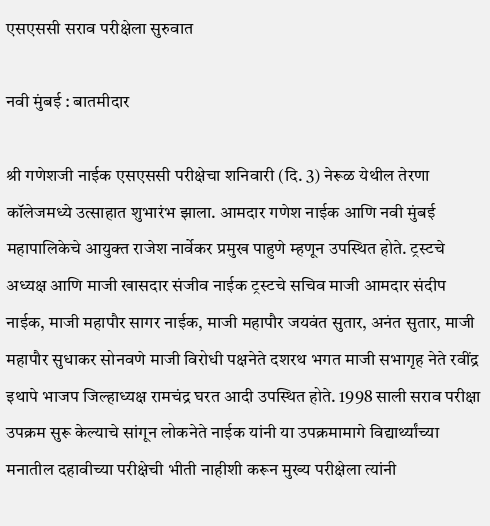एसएससी सराव परीक्षेला सुरुवात

नवी मुंबई : बातमीदार

श्री गणेशजी नाईक एसएससी परीक्षेचा शनिवारी (दि. 3) नेरूळ येथील तेरणा कॉलेजमध्ये उत्साहात शुभारंभ झाला. आमदार गणेश नाईक आणि नवी मुंबई महापालिकेचे आयुक्त राजेश नार्वेकर प्रमुख पाहुणे म्हणून उपस्थित होते. ट्रस्टचे अध्यक्ष आणि माजी खासदार संजीव नाईक ट्रस्टचे सचिव माजी आमदार संदीप नाईक, माजी महापौर सागर नाईक, माजी महापौर जयवंत सुतार, अनंत सुतार, माजी महापौर सुधाकर सोनवणे माजी विरोधी पक्षनेते दशरथ भगत माजी सभागृह नेते रवींद्र इथापे भाजप जिल्हाध्यक्ष रामचंद्र घरत आदी उपस्थित होते. 1998 साली सराव परीक्षा उपक्रम सुरू केल्याचे सांगून लोकनेते नाईक यांनी या उपक्रमामागे विद्यार्थ्यांच्या मनातील दहावीच्या परीक्षेची भीती नाहीशी करून मुख्य परीक्षेला त्यांनी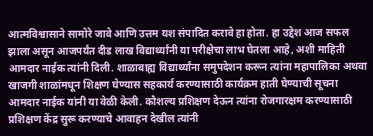आत्मविश्वासाने सामोरे जावे आणि उत्तम यश संपादित करावे हा होता. हा उद्देश आज सफल झाला असून आजपर्यंत दीड लाख विद्यार्थ्यांनी या परीक्षेचा लाभ घेतला आहे, अशी माहिती आमदार नाईक त्यांनी दिली. शाळाबाह्य विद्यार्थ्यांना समुपदेशन करून त्यांना महापालिका अथवा खाजगी शाळांमधून शिक्षण घेण्यास सहकार्य करण्यासाठी कार्यक्रम हाती घेण्याची सूचना आमदार नाईक यांनी या वेळी केली. कौशल्य प्रशिक्षण देऊन त्यांना रोजगारक्षम करण्यासाठी प्रशिक्षण केंद्र सुरू करण्याचे आवाहन देखील त्यांनी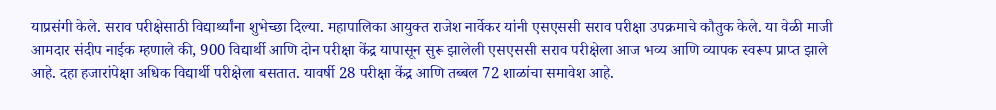याप्रसंगी केले. सराव परीक्षेसाठी विद्यार्थ्यांना शुभेच्छा दिल्या. महापालिका आयुक्त राजेश नार्वेकर यांनी एसएससी सराव परीक्षा उपक्रमाचे कौतुक केले. या वेळी माजी आमदार संदीप नाईक म्हणाले की, 900 विद्यार्थी आणि दोन परीक्षा केंद्र यापासून सुरू झालेली एसएससी सराव परीक्षेला आज भव्य आणि व्यापक स्वरूप प्राप्त झाले आहे. दहा हजारांपेक्षा अधिक विद्यार्थी परीक्षेला बसतात. यावर्षी 28 परीक्षा केंद्र आणि तब्बल 72 शाळांचा समावेश आहे.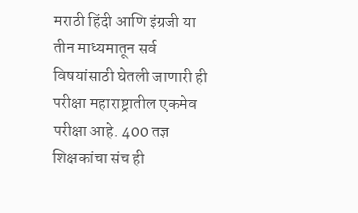मराठी हिंदी आणि इंग्रजी या तीन माध्यमातून सर्व विषयांसाठी घेतली जाणारी ही परीक्षा महाराष्ट्रातील एकमेव परीक्षा आहे. 400 तज्ञ शिक्षकांचा संच ही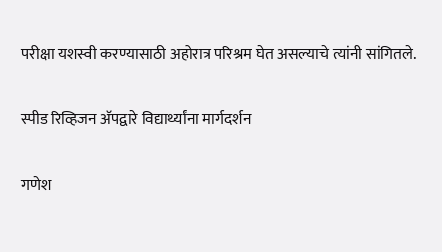परीक्षा यशस्वी करण्यासाठी अहोरात्र परिश्रम घेत असल्याचे त्यांनी सांगितले.

स्पीड रिव्हिजन अ‍ॅपद्वारे विद्यार्थ्यांना मार्गदर्शन

गणेश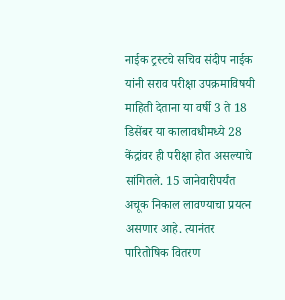नाईक ट्रस्टचे सचिव संदीप नाईक यांनी सराव परीक्षा उपक्रमाविषयी माहिती देताना या वर्षी 3 ते 18 डिसेंबर या कालावधीमध्ये 28 केंद्रांवर ही परीक्षा होत असल्याचे सांगितले. 15 जानेवारीपर्यंत अचूक निकाल लावण्याचा प्रयत्न असणार आहे. त्यानंतर पारितोषिक वितरण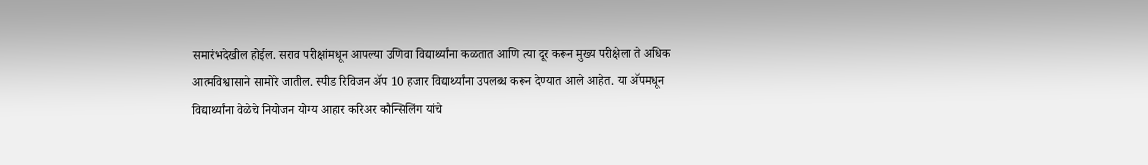समारंभदेखील होईल. सराव परीक्षांमधून आपल्या उणिवा विद्यार्थ्यांना कळतात आणि त्या दूर करून मुख्य परीक्षेला ते अधिक आत्मविश्वासाने सामोरे जातील. स्पीड रिविजन अ‍ॅप 10 हजार विद्यार्थ्यांना उपलब्ध करून देण्यात आले आहेत. या अ‍ॅपमधून विद्यार्थ्यांना वेळेचे नियोजन योग्य आहार करिअर कौन्सिलिंग यांचे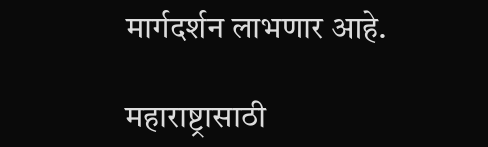मार्गदर्शन लाभणार आहे.

महाराष्ट्रासाठी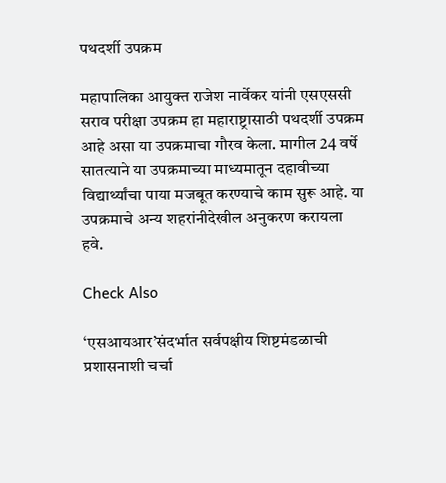पथदर्शी उपक्रम

महापालिका आयुक्त राजेश नार्वेकर यांनी एसएससी सराव परीक्षा उपक्रम हा महाराष्ट्रासाठी पथदर्शी उपक्रम आहे असा या उपक्रमाचा गौरव केला. मागील 24 वर्षे सातत्याने या उपक्रमाच्या माध्यमातून दहावीच्या विद्यार्थ्यांचा पाया मजबूत करण्याचे काम सुरू आहे. या उपक्रमाचे अन्य शहरांनीदेखील अनुकरण करायला हवे.

Check Also

‘एसआयआर‌’संदर्भात सर्वपक्षीय शिष्टमंडळाची प्रशासनाशी चर्चा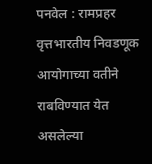पनवेल : रामप्रहर वृत्तभारतीय निवडणूक आयोगाच्या वतीने राबविण्यात येत असलेल्या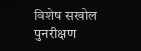विशेष सखोल पुनरीक्षण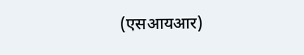(एसआयआर)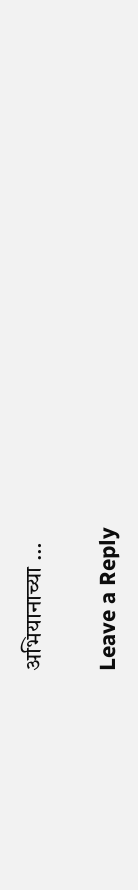अभियानाच्या …

Leave a Reply